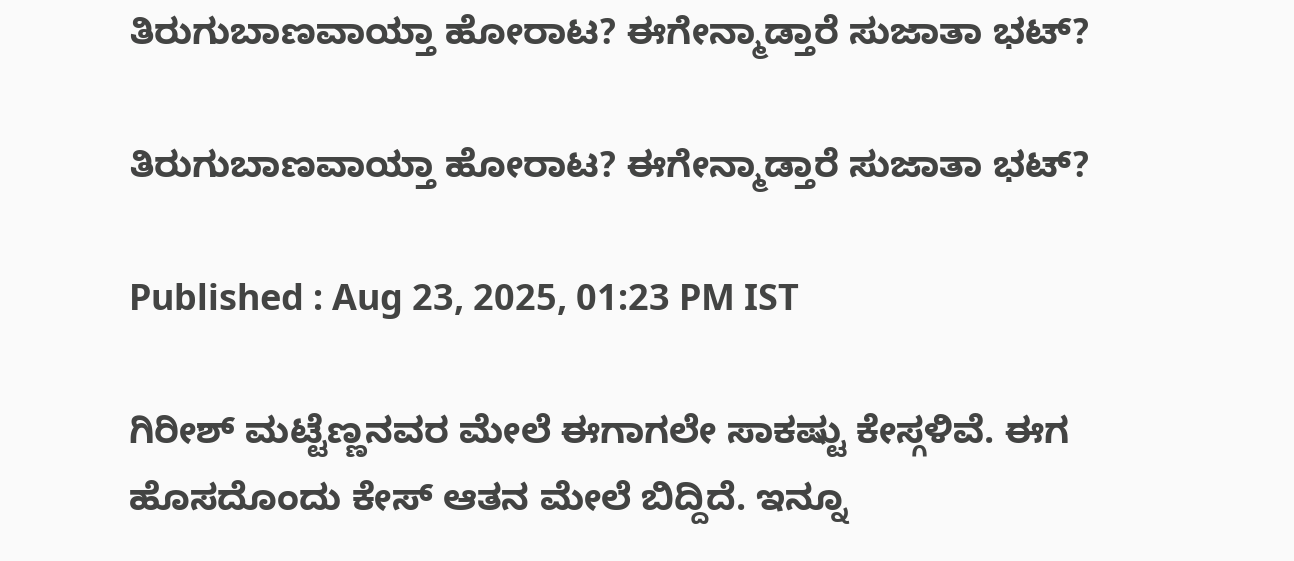ತಿರುಗುಬಾಣವಾಯ್ತಾ ಹೋರಾಟ? ಈಗೇನ್ಮಾಡ್ತಾರೆ ಸುಜಾತಾ ಭಟ್?

ತಿರುಗುಬಾಣವಾಯ್ತಾ ಹೋರಾಟ? ಈಗೇನ್ಮಾಡ್ತಾರೆ ಸುಜಾತಾ ಭಟ್?

Published : Aug 23, 2025, 01:23 PM IST

ಗಿರೀಶ್ ಮಟ್ಟೆಣ್ಣನವರ ಮೇಲೆ ಈಗಾಗಲೇ ಸಾಕಷ್ಟು ಕೇಸ್ಗಳಿವೆ. ಈಗ ಹೊಸದೊಂದು ಕೇಸ್ ಆತನ ಮೇಲೆ ಬಿದ್ದಿದೆ. ಇನ್ನೂ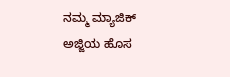ನಮ್ಮ ಮ್ಯಾಜಿಕ್ ಅಜ್ಜಿಯ ಹೊಸ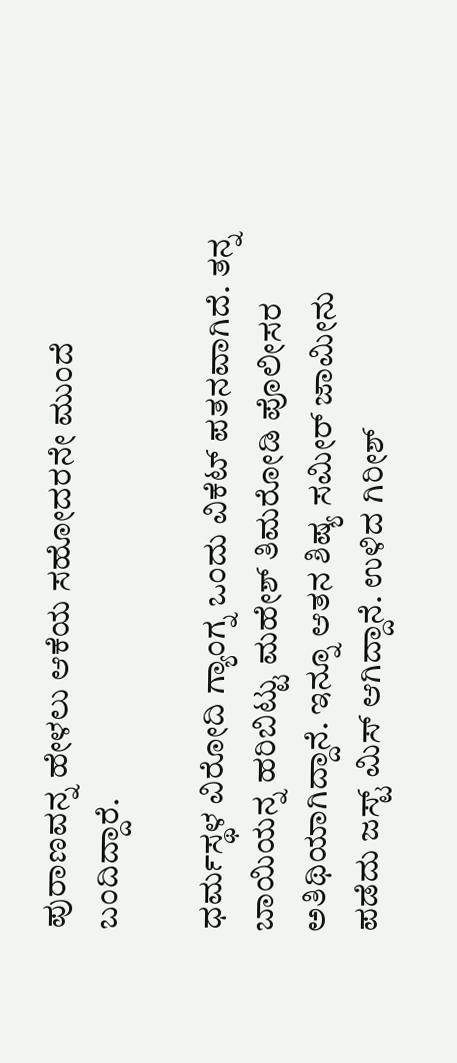ಪುರಾಣವನ್ನ ಹೇಳಲು ಆಕೆಯ ಸಹೋದರನೇ ಮುಂದೆ ಬಂದಿದ್ದಾರೆ.

ಧರ್ಮಸ್ಥಳ ವಿರೋದಿ ಗ್ಯಾಂಗ್ನ ಒಂದು ವಿಕೆಟ್ ಪತನವಾಗಿದೆ. ತನ್ನ ಬಾಯಿಯನ್ನ ಹರಿಬಿಟ್ಟು ಮಹೇಶ್ ತಿಮರೋಡಿ ಪೊಲೀಸರ ಅತಿಥಿಯಾಗಿದ್ದಾನೆ. ಇನ್ನೂ ಆತನ ಶಿಷ್ಯ ಸಮೀರ್ ಜಾಮೀನು ಪಡೆದು ಜಸ್ಟ್ ಮಿಸ್ ಆಗಿದ್ದಾನೆ. ಉಳಿದ ಗಿರೀಶ್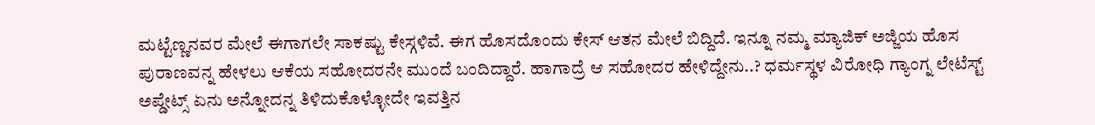ಮಟ್ಟೆಣ್ಣನವರ ಮೇಲೆ ಈಗಾಗಲೇ ಸಾಕಷ್ಟು ಕೇಸ್ಗಳಿವೆ. ಈಗ ಹೊಸದೊಂದು ಕೇಸ್ ಆತನ ಮೇಲೆ ಬಿದ್ದಿದೆ. ಇನ್ನೂ ನಮ್ಮ ಮ್ಯಾಜಿಕ್ ಅಜ್ಜಿಯ ಹೊಸ ಪುರಾಣವನ್ನ ಹೇಳಲು ಆಕೆಯ ಸಹೋದರನೇ ಮುಂದೆ ಬಂದಿದ್ದಾರೆ. ಹಾಗಾದ್ರೆ ಆ ಸಹೋದರ ಹೇಳಿದ್ದೇನು..? ಧರ್ಮಸ್ಥಳ ವಿರೋಧಿ ಗ್ಯಾಂಗ್ನ ಲೇಟೆಸ್ಟ್ ಅಪ್ಡೇಟ್ಸ್ ಏನು ಅನ್ನೋದನ್ನ ತಿಳಿದುಕೊಳ್ಳೋದೇ ಇವತ್ತಿನ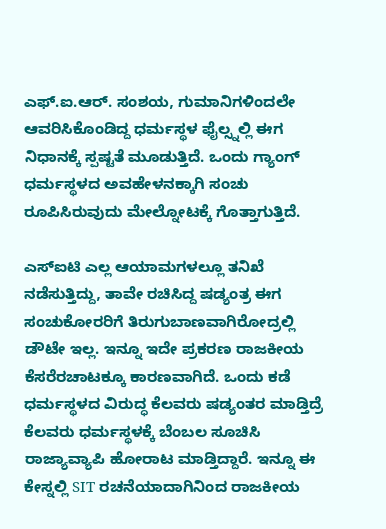ಎಫ್.ಐ.ಆರ್. ಸಂಶಯ, ಗುಮಾನಿಗಳಿಂದಲೇ ಆವರಿಸಿಕೊಂಡಿದ್ದ ಧರ್ಮಸ್ಥಳ ಫೈಲ್ಸ್ನಲ್ಲಿ ಈಗ ನಿಧಾನಕ್ಕೆ ಸ್ಪಷ್ಟತೆ ಮೂಡುತ್ತಿದೆ. ಒಂದು ಗ್ಯಾಂಗ್ ಧರ್ಮಸ್ಥಳದ ಅವಹೇಳನಕ್ಕಾಗಿ ಸಂಚು ರೂಪಿಸಿರುವುದು ಮೇಲ್ನೋಟಕ್ಕೆ ಗೊತ್ತಾಗುತ್ತಿದೆ.

ಎಸ್ಐಟಿ ಎಲ್ಲ ಆಯಾಮಗಳಲ್ಲೂ ತನಿಖೆ ನಡೆಸುತ್ತಿದ್ದು, ತಾವೇ ರಚಿಸಿದ್ದ ಷಡ್ಯಂತ್ರ ಈಗ ಸಂಚುಕೋರರಿಗೆ ತಿರುಗುಬಾಣವಾಗಿರೋದ್ರಲ್ಲಿ ಡೌಟೇ ಇಲ್ಲ. ಇನ್ನೂ ಇದೇ ಪ್ರಕರಣ ರಾಜಕೀಯ ಕೆಸರೆರಚಾಟಕ್ಕೂ ಕಾರಣವಾಗಿದೆ. ಒಂದು ಕಡೆ ಧರ್ಮಸ್ಥಳದ ವಿರುದ್ಧ ಕೆಲವರು ಷಡ್ಯಂತರ ಮಾಡ್ತಿದ್ರೆ ಕೆಲವರು ಧರ್ಮಸ್ಥಳಕ್ಕೆ ಬೆಂಬಲ ಸೂಚಿಸಿ ರಾಜ್ಯಾವ್ಯಾಪಿ ಹೋರಾಟ ಮಾಡ್ತಿದ್ದಾರೆ. ಇನ್ನೂ ಈ ಕೇಸ್ನಲ್ಲಿ SIT ರಚನೆಯಾದಾಗಿನಿಂದ ರಾಜಕೀಯ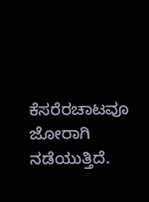ಕೆಸರೆರಚಾಟವೂ ಜೋರಾಗಿ ನಡೆಯುತ್ತಿದೆ.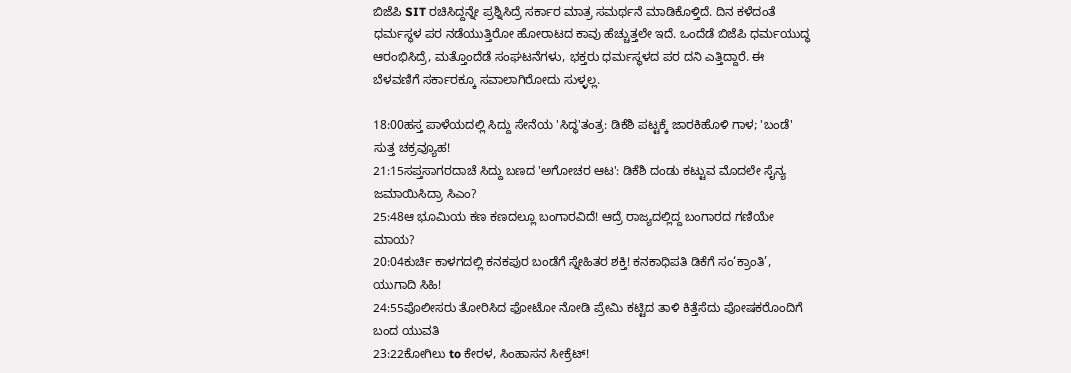ಬಿಜೆಪಿ SIT ರಚಿಸಿದ್ದನ್ನೇ ಪ್ರಶ್ನಿಸಿದ್ರೆ ಸರ್ಕಾರ ಮಾತ್ರ ಸಮರ್ಥನೆ ಮಾಡಿಕೊಳ್ತಿದೆ. ದಿನ ಕಳೆದಂತೆ ಧರ್ಮಸ್ಥಳ ಪರ ನಡೆಯುತ್ತಿರೋ ಹೋರಾಟದ ಕಾವು ಹೆಚ್ಚುತ್ತಲೇ ಇದೆ. ಒಂದೆಡೆ ಬಿಜೆಪಿ ಧರ್ಮಯುದ್ಧ ಆರಂಭಿಸಿದ್ರೆ, ಮತ್ತೊಂದೆಡೆ ಸಂಘಟನೆಗಳು, ಭಕ್ತರು ಧರ್ಮಸ್ಥಳದ ಪರ ದನಿ ಎತ್ತಿದ್ದಾರೆ. ಈ ಬೆಳವಣಿಗೆ ಸರ್ಕಾರಕ್ಕೂ ಸವಾಲಾಗಿರೋದು ಸುಳ್ಳಲ್ಲ.

18:00ಹಸ್ತ ಪಾಳೆಯದಲ್ಲಿ ಸಿದ್ದು ಸೇನೆಯ 'ಸಿದ್ಧ'ತಂತ್ರ: ಡಿಕೆಶಿ ಪಟ್ಟಕ್ಕೆ ಜಾರಕಿಹೊಳಿ ಗಾಳ; 'ಬಂಡೆ' ಸುತ್ತ ಚಕ್ರವ್ಯೂಹ!
21:15ಸಪ್ತಸಾಗರದಾಚೆ ಸಿದ್ದು ಬಣದ 'ಅಗೋಚರ ಆಟ': ಡಿಕೆಶಿ ದಂಡು ಕಟ್ಟುವ ಮೊದಲೇ ಸೈನ್ಯ ಜಮಾಯಿಸಿದ್ರಾ ಸಿಎಂ?
25:48ಆ ಭೂಮಿಯ ಕಣ ಕಣದಲ್ಲೂ ಬಂಗಾರವಿದೆ! ಆದ್ರೆ ರಾಜ್ಯದಲ್ಲಿದ್ದ ಬಂಗಾರದ ಗಣಿಯೇ ಮಾಯ?
20:04ಕುರ್ಚಿ ಕಾಳಗದಲ್ಲಿ ಕನಕಪುರ ಬಂಡೆಗೆ ಸ್ನೇಹಿತರ ಶಕ್ತಿ! ಕನಕಾಧಿಪತಿ ಡಿಕೆಗೆ ಸಂ‘ಕ್ರಾಂತಿ’, ಯುಗಾದಿ ಸಿಹಿ!
24:55ಪೊಲೀಸರು ತೋರಿಸಿದ ಫೋಟೋ ನೋಡಿ ಪ್ರೇಮಿ ಕಟ್ಟಿದ ತಾಳಿ ಕಿತ್ತೆಸೆದು ಪೋಷಕರೊಂದಿಗೆ ಬಂದ ಯುವತಿ
23:22ಕೋಗಿಲು to ಕೇರಳ, ಸಿಂಹಾಸನ ಸೀಕ್ರೆಟ್!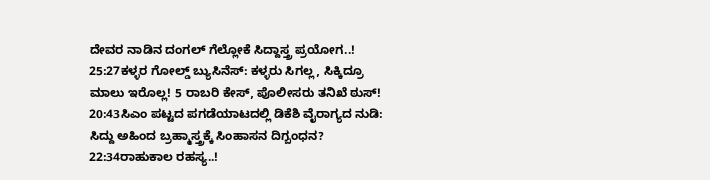ದೇವರ ನಾಡಿನ ದಂಗಲ್ ಗೆಲ್ಲೋಕೆ ಸಿದ್ದಾಸ್ತ್ರ ಪ್ರಯೋಗ..!
25:27ಕಳ್ಳರ ಗೋಲ್ಡ್ ಬ್ಯುಸಿನೆಸ್: ಕಳ್ಳರು ಸಿಗಲ್ಲ, ಸಿಕ್ಕಿದ್ರೂ ಮಾಲು ಇರೊಲ್ಲ! 5 ರಾಬರಿ ಕೇಸ್, ಪೊಲೀಸರು ತನಿಖೆ ಠುಸ್!
20:43ಸಿಎಂ ಪಟ್ಟದ ಪಗಡೆಯಾಟದಲ್ಲಿ ಡಿಕೆಶಿ ವೈರಾಗ್ಯದ ನುಡಿ: ಸಿದ್ದು ಅಹಿಂದ ಬ್ರಹ್ಮಾಸ್ತ್ರಕ್ಕೆ ಸಿಂಹಾಸನ ದಿಗ್ಬಂಧನ?
22:34ರಾಹುಕಾಲ ರಹಸ್ಯ..!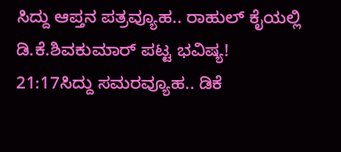ಸಿದ್ದು ಆಪ್ತನ ಪತ್ರವ್ಯೂಹ.. ರಾಹುಲ್ ಕೈಯಲ್ಲಿ ಡಿ.ಕೆ.ಶಿವಕುಮಾರ್ ಪಟ್ಟ ಭವಿಷ್ಯ!
21:17ಸಿದ್ದು ಸಮರವ್ಯೂಹ.. ಡಿಕೆ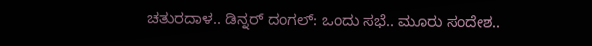ಚತುರದಾಳ.. ಡಿನ್ನರ್ ದಂಗಲ್: ಒಂದು ಸಭೆ.. ಮೂರು ಸಂದೇಶ..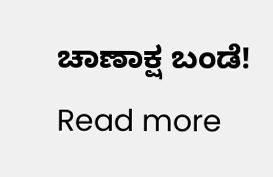ಚಾಣಾಕ್ಷ ಬಂಡೆ!
Read more